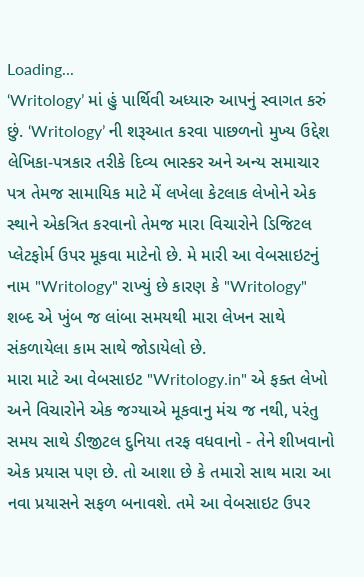Loading...
‘Writology’ માં હું પાર્થિવી અધ્યારુ આપનું સ્વાગત કરું છું. ‘Writology’ ની શરૂઆત કરવા પાછળનો મુખ્ય ઉદ્દેશ લેખિકા-પત્રકાર તરીકે દિવ્ય ભાસ્કર અને અન્ય સમાચાર પત્ર તેમજ સામાયિક માટે મેં લખેલા કેટલાક લેખોને એક સ્થાને એકત્રિત કરવાનો તેમજ મારા વિચારોને ડિજિટલ પ્લેટફોર્મ ઉપર મૂકવા માટેનો છે. મે મારી આ વેબસાઇટનું નામ "Writology" રાખ્યું છે કારણ કે "Writology" શબ્દ એ ખુંબ જ લાંબા સમયથી મારા લેખન સાથે સંકળાયેલા કામ સાથે જોડાયેલો છે.
મારા માટે આ વેબસાઇટ "Writology.in" એ ફક્ત લેખો અને વિચારોને એક જગ્યાએ મૂકવાનુ મંચ જ નથી, પરંતુ સમય સાથે ડીજીટલ દુનિયા તરફ વધવાનો - તેને શીખવાનો એક પ્રયાસ પણ છે. તો આશા છે કે તમારો સાથ મારા આ નવા પ્રયાસને સફળ બનાવશે. તમે આ વેબસાઇટ ઉપર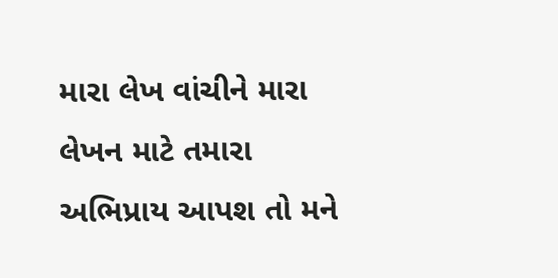મારા લેખ વાંચીને મારા લેખન માટે તમારા અભિપ્રાય આપશ તો મને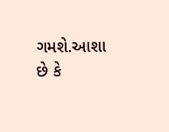ગમશે.આશા છે કે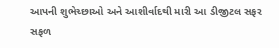આપની શુભેચ્છાઓ અને આશીર્વાદથી મારી આ ડીજીટલ સફર સફળ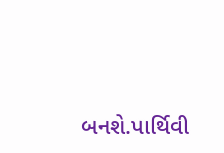બનશે.પાર્થિવી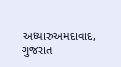અધ્યારુઅમદાવાદ, ગુજરાત